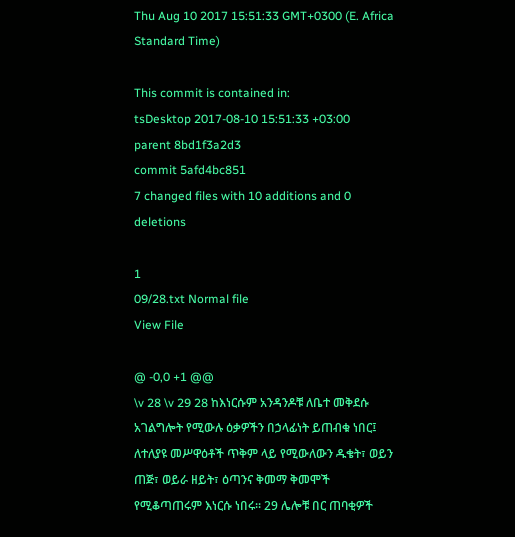Thu Aug 10 2017 15:51:33 GMT+0300 (E. Africa Standard Time)

This commit is contained in:
tsDesktop 2017-08-10 15:51:33 +03:00
parent 8bd1f3a2d3
commit 5afd4bc851
7 changed files with 10 additions and 0 deletions

1
09/28.txt Normal file
View File

@ -0,0 +1 @@
\v 28 \v 29 28 ከእነርሱም አንዳንዶቹ ለቤተ መቅደሱ አገልግሎት የሚውሉ ዕቃዎችን በኃላፊነት ይጠብቁ ነበር፤ ለተለያዩ መሥዋዕቶች ጥቅም ላይ የሚውለውን ዱቄት፣ ወይን ጠጅ፣ ወይራ ዘይት፣ ዕጣንና ቅመማ ቅመሞች የሚቆጣጠሩም እነርሱ ነበሩ፡፡ 29 ሌሎቹ በር ጠባቂዎች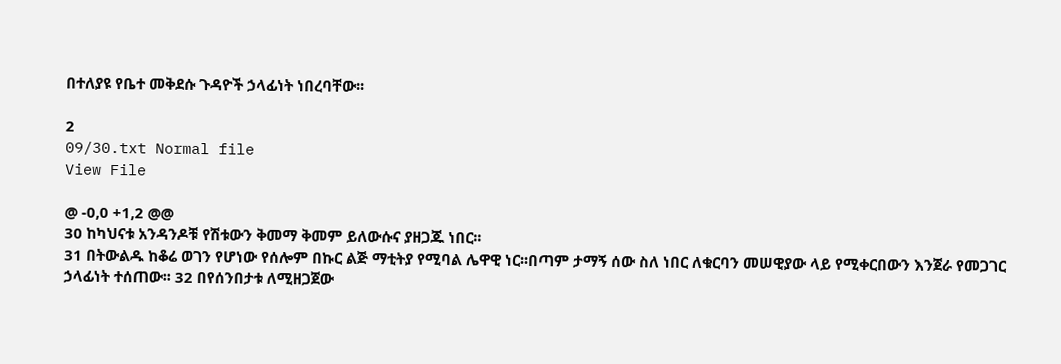በተለያዩ የቤተ መቅደሱ ጉዳዮች ኃላፊነት ነበረባቸው፡፡

2
09/30.txt Normal file
View File

@ -0,0 +1,2 @@
30 ከካህናቱ አንዳንዶቹ የሽቱውን ቅመማ ቅመም ይለውሱና ያዘጋጁ ነበር፡፡
31 በትውልዱ ከቆሬ ወገን የሆነው የሰሎም በኩር ልጅ ማቲትያ የሚባል ሌዋዊ ነር፡፡በጣም ታማኝ ሰው ስለ ነበር ለቁርባን መሠዊያው ላይ የሚቀርበውን እንጀራ የመጋገር ኃላፊነት ተሰጠው፡፡ 32 በየሰንበታቱ ለሚዘጋጀው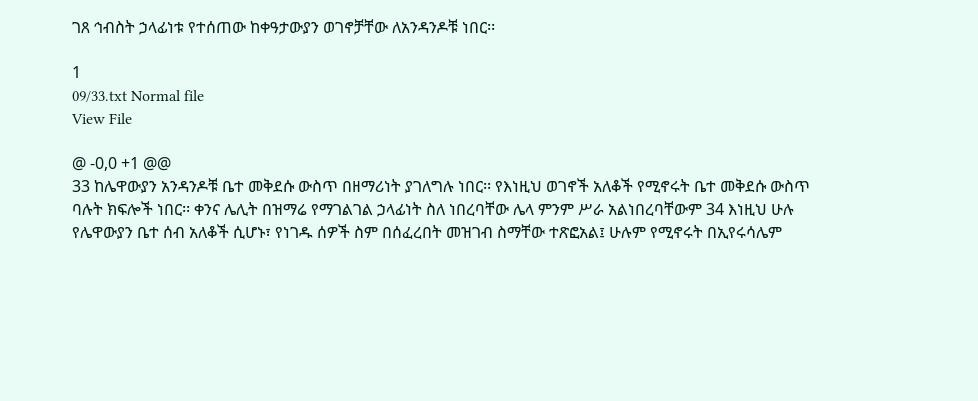ገጸ ኅብስት ኃላፊነቱ የተሰጠው ከቀዓታውያን ወገኖቻቸው ለአንዳንዶቹ ነበር፡፡

1
09/33.txt Normal file
View File

@ -0,0 +1 @@
33 ከሌዋውያን አንዳንዶቹ ቤተ መቅደሱ ውስጥ በዘማሪነት ያገለግሉ ነበር፡፡ የእነዚህ ወገኖች አለቆች የሚኖሩት ቤተ መቅደሱ ውስጥ ባሉት ክፍሎች ነበር፡፡ ቀንና ሌሊት በዝማሬ የማገልገል ኃላፊነት ስለ ነበረባቸው ሌላ ምንም ሥራ አልነበረባቸውም 34 እነዚህ ሁሉ የሌዋውያን ቤተ ሰብ አለቆች ሲሆኑ፣ የነገዱ ሰዎች ስም በሰፈረበት መዝገብ ስማቸው ተጽፎአል፤ ሁሉም የሚኖሩት በኢየሩሳሌም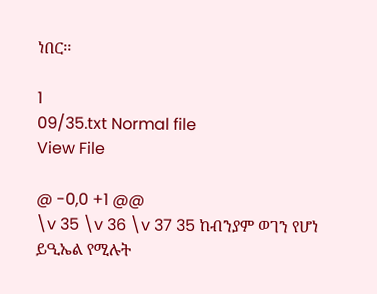ነበር፡፡

1
09/35.txt Normal file
View File

@ -0,0 +1 @@
\v 35 \v 36 \v 37 35 ከብንያም ወገን የሆነ ይዒኤል የሚሉት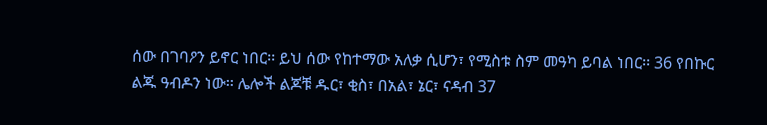ሰው በገባዖን ይኖር ነበር፡፡ ይህ ሰው የከተማው አለቃ ሲሆን፣ የሚስቱ ስም መዓካ ይባል ነበር፡፡ 36 የበኩር ልጁ ዓብዶን ነው፡፡ ሌሎች ልጆቹ ዱር፣ ቂስ፣ በአል፣ ኔር፣ ናዳብ 37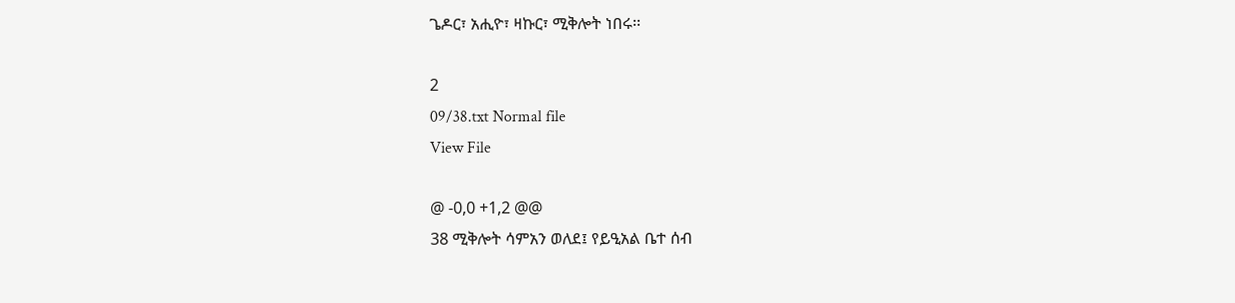ጌዶር፣ አሒዮ፣ ዛኩር፣ ሚቅሎት ነበሩ፡፡

2
09/38.txt Normal file
View File

@ -0,0 +1,2 @@
38 ሚቅሎት ሳምአን ወለደ፤ የይዒአል ቤተ ሰብ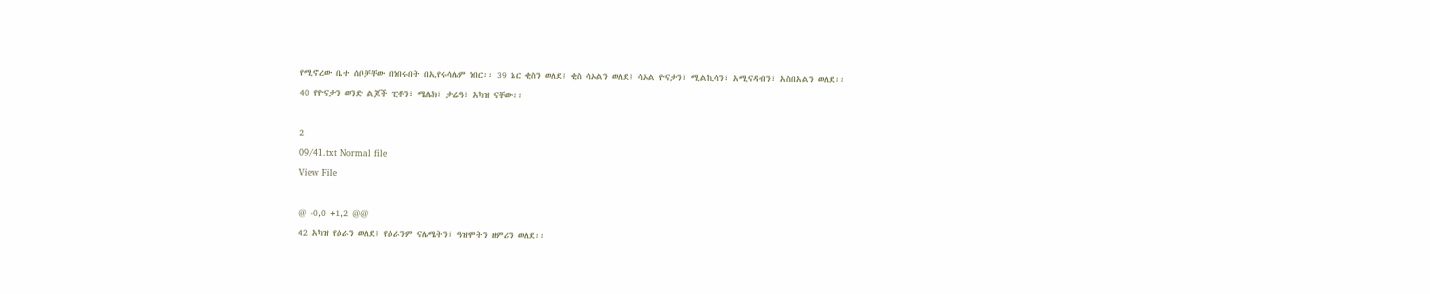የሚኖረው ቤተ ሰቦቻቸው በነበሩበት በኢየሩሳሌም ነበር፡፡ 39 ኔር ቂስን ወለደ፤ ቂስ ሳኦልን ወለደ፤ ሳኦል ዮናታን፣ ሚልኪሳን፣ አሚናዳብን፣ አስበአልን ወለደ፡፡
40 የዮናታን ወንድ ልጆች ፒቶን፣ ሜሌክ፣ ታሬዓ፣ አካዝ ናቸው፡፡

2
09/41.txt Normal file
View File

@ -0,0 +1,2 @@
42 አካዝ የዕራን ወለደ፤ የዕራንም ናሌሜትን፣ ዓዝሞትን ዘምሪን ወለደ፡፡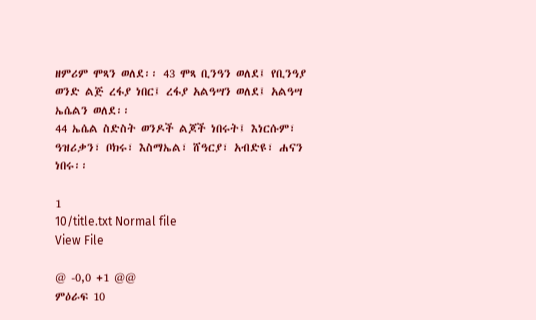ዘምሪም ሞጻን ወለደ፡፡ 43 ሞጻ ቢንዓን ወለደ፤ የቢንዓያ ወንድ ልጅ ረፋያ ነበር፤ ረፋያ አልዓሣን ወለደ፤ አልዓሣ ኤሴልን ወለደ፡፡
44 ኤሴል ስድስት ወንዶች ልጆች ነበሩት፤ እነርሱም፣ ዓዝሪቃን፣ ቦክሩ፣ እስማኤል፣ ሸዓርያ፣ አብድዩ፣ ሐናን ነበሩ፡፡

1
10/title.txt Normal file
View File

@ -0,0 +1 @@
ምዕራፍ 10